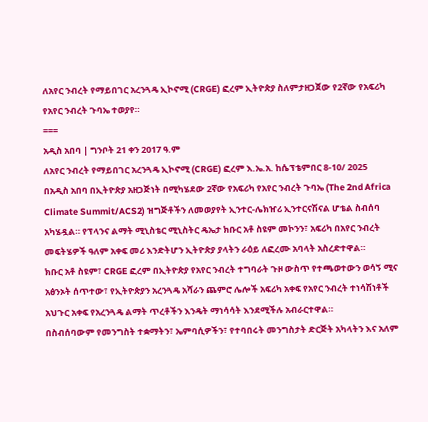ለአየር ንብረት የማይበገር አረንጓዴ ኢኮኖሚ (CRGE) ፎረም ኢትዮጵያ ስለምታዘጋጀው የ2ኛው የአፍሪካ የአየር ንብረት ጉባኤ ተወያየ።
===
አዲስ አበባ | ግንቦት 21 ቀን 2017 ዓ.ም
ለአየር ንብረት የማይበገር አረንጓዴ ኢኮኖሚ (CRGE) ፎረም እ.ኤ.አ. ከሴፕቴምበር 8-10/ 2025
በአዲስ አበባ በኢትዮጵያ አዘጋጅነት በሚካሄደው 2ኛው የአፍሪካ የአየር ንብረት ጉባኤ (The 2nd Africa Climate Summit/ACS2) ዝግጅቶችን ለመወያየት ኢንተር-ሌክዠሪ ኢንተርናሽናል ሆቴል ስብሰባ አካሄዷል። የፕላንና ልማት ሚኒስቴር ሚኒስትር ዴኤታ ክቡር አቶ ስዩም መኮንን፣ አፍሪካ በአየር ንብረት መፍትሄዎች ዓለም አቀፍ መሪ እንድትሆን ኢትዮጵያ ያላትን ራዕይ ለፎረሙ አባላት አስረድተዋል።
ክቡር አቶ ስዩም፣ CRGE ፎረም በኢትዮጵያ የአየር ንብረት ተግባራት ጉዞ ውስጥ የተጫወተውን ወሳኝ ሚና አፅንኦት ሰጥተው፣ የኢትዮጵያን አረንጓዴ አሻራን ጨምሮ ሌሎች አፍሪካ አቀፍ የአየር ንብረት ተነሳሽነቶች አህጉር አቀፍ የአረንጓዴ ልማት ጥረቶችን እንዴት ማነሳሳት እንደሚችሉ አብራርተዋል።
በስብሰባውም የመንግስት ተቋማትን፣ ኤምባሲዎችን፣ የተባበሩት መንግስታት ድርጅት አካላትን እና አለም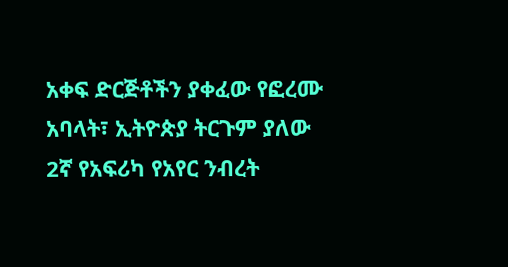አቀፍ ድርጅቶችን ያቀፈው የፎረሙ አባላት፣ ኢትዮጵያ ትርጉም ያለው 2ኛ የአፍሪካ የአየር ንብረት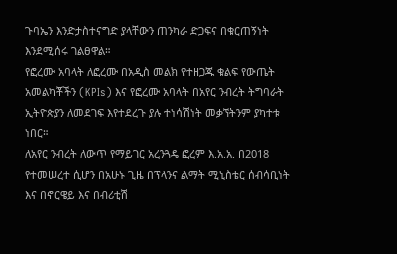ጉባኤን እንድታስተናግድ ያላቸውን ጠንካራ ድጋፍና በቁርጠኝነት እንደሚሰሩ ገልፀዋል።
የፎረሙ አባላት ለፎረሙ በአዲስ መልክ የተዘጋጁ ቁልፍ የውጤት አመልካቾችን (KPIs) እና የፎረሙ አባላት በአየር ንብረት ትግባራት ኢትዮጵያን ለመደገፍ እየተደረጉ ያሉ ተነሳሽነት መቃኘትንም ያካተቱ ነበር።
ለአየር ንብረት ለውጥ የማይገር አረንጓዴ ፎረም እ.አ.አ. በ2018 የተመሠረተ ሲሆን በአሁኑ ጊዜ በፕላንና ልማት ሚኒስቴር ሰብሳቢነት እና በኖርዌይ እና በብሪቲሽ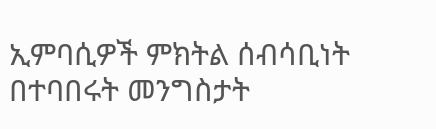ኢምባሲዎች ምክትል ሰብሳቢነት በተባበሩት መንግስታት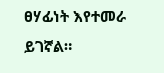ፀሃፊነት እየተመራ ይገኛል።